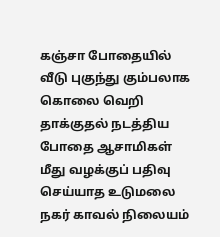கஞ்சா போதையில் வீடு புகுந்து கும்பலாக கொலை வெறி தாக்குதல் நடத்திய போதை ஆசாமிகள் மீது வழக்குப் பதிவு செய்யாத உடுமலை நகர் காவல் நிலையம்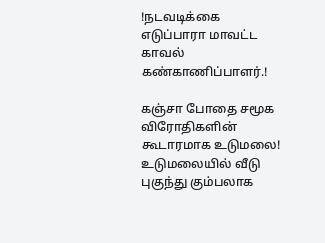!நடவடிக்கை எடுப்பாரா மாவட்ட காவல் கண்காணிப்பாளர்.!

கஞ்சா போதை சமூக விரோதிகளின் கூடாரமாக உடுமலை!
உடுமலையில் வீடு புகுந்து கும்பலாக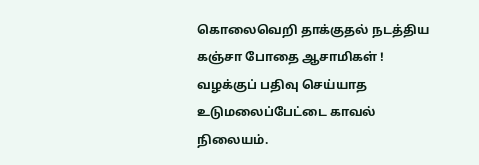கொலைவெறி தாக்குதல் நடத்திய கஞ்சா போதை ஆசாமிகள் ! வழக்குப் பதிவு செய்யாத
உடுமலைப்பேட்டை காவல் நிலையம்.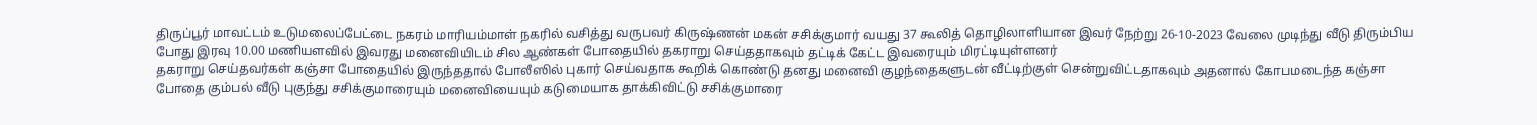திருப்பூர் மாவட்டம் உடுமலைப்பேட்டை நகரம் மாரியம்மாள் நகரில் வசித்து வருபவர் கிருஷ்ணன் மகன் சசிக்குமார் வயது 37 கூலித் தொழிலாளியான இவர் நேற்று 26-10-2023 வேலை முடிந்து வீடு திரும்பிய போது இரவு 10.00 மணியளவில் இவரது மனைவியிடம் சில ஆண்கள் போதையில் தகராறு செய்ததாகவும் தட்டிக் கேட்ட இவரையும் மிரட்டியுள்ளனர்
தகராறு செய்தவர்கள் கஞ்சா போதையில் இருந்ததால் போலீஸில் புகார் செய்வதாக கூறிக் கொண்டு தனது மனைவி குழந்தைகளுடன் வீட்டிற்குள் சென்றுவிட்டதாகவும் அதனால் கோபமடைந்த கஞ்சா போதை கும்பல் வீடு புகுந்து சசிக்குமாரையும் மனைவியையும் கடுமையாக தாக்கிவிட்டு சசிக்குமாரை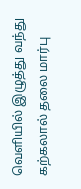வெளியில் இழுத்து வந்து கற்கலால் தலை மார்பு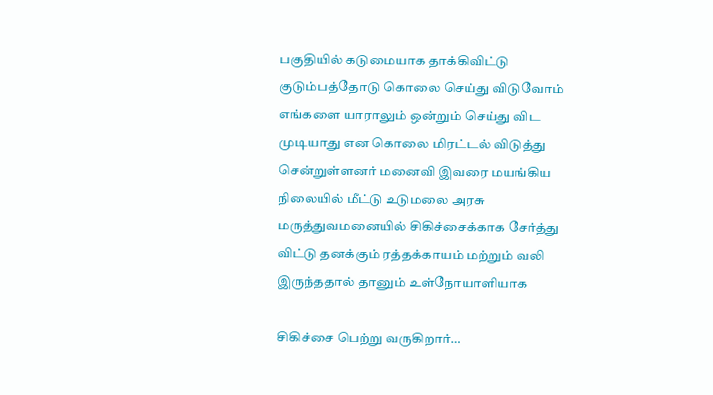பகுதியில் கடுமையாக தாக்கிவிட்டு குடும்பத்தோடு கொலை செய்து விடுவோம் எங்களை யாராலும் ஒன்றும் செய்து விட முடியாது என கொலை மிரட்டல் விடுத்து சென்றுள்ளனர் மனைவி இவரை மயங்கிய நிலையில் மீட்டு உடுமலை அரசு மருத்துவமனையில் சிகிச்சைக்காக சேர்த்து விட்டு தனக்கும் ரத்தக்காயம் மற்றும் வலி இருந்ததால் தானும் உள்நோயாளியாக

சிகிச்சை பெற்று வருகிறார்…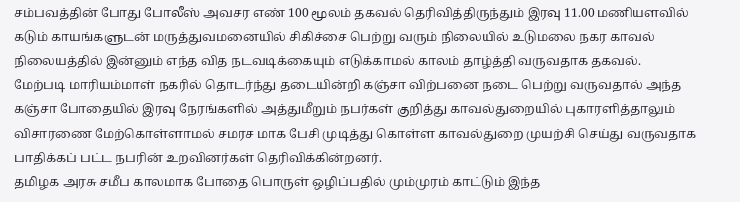சம்பவத்தின் போது போலீஸ் அவசர எண் 100 மூலம் தகவல் தெரிவித்திருந்தும் இரவு 11.00 மணியளவில் கடும் காயங்களுடன் மருத்துவமனையில் சிகிச்சை பெற்று வரும் நிலையில் உடுமலை நகர காவல் நிலையத்தில் இன்னும் எந்த வித நடவடிக்கையும் எடுக்காமல் காலம் தாழ்த்தி வருவதாக தகவல்.
மேற்படி மாரியம்மாள் நகரில் தொடர்ந்து தடையின்றி கஞ்சா விற்பனை நடை பெற்று வருவதால் அந்த கஞ்சா போதையில் இரவு நேரங்களில் அத்துமீறும் நபர்கள் குறித்து காவல்துறையில் புகாரளித்தாலும் விசாரணை மேற்கொள்ளாமல் சமரச மாக பேசி முடித்து கொள்ள காவல்துறை முயற்சி செய்து வருவதாக பாதிக்கப் பட்ட நபரின் உறவினர்கள் தெரிவிக்கின்றனர்.
தமிழக அரசு சமீப காலமாக போதை பொருள் ஒழிப்பதில் மும்முரம் காட்டும் இந்த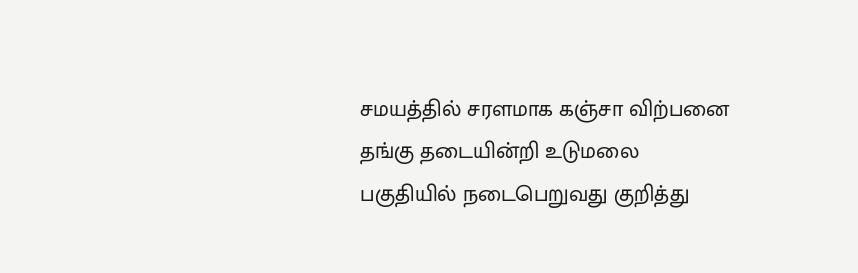சமயத்தில் சரளமாக கஞ்சா விற்பனை தங்கு தடையின்றி உடுமலை பகுதியில் நடைபெறுவது குறித்து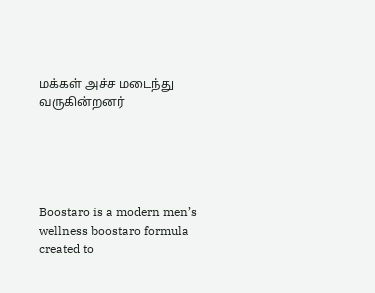மக்கள் அச்ச மடைந்து வருகின்றனர்





Boostaro is a modern men’s wellness boostaro formula created to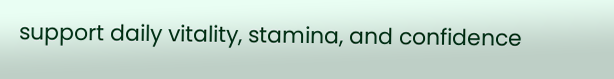support daily vitality, stamina, and confidence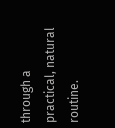through a practical, natural routine.